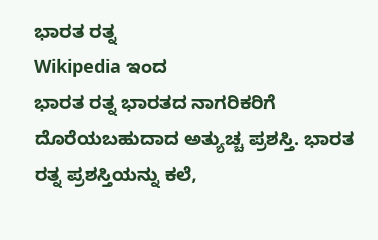ಭಾರತ ರತ್ನ
Wikipedia ಇಂದ
ಭಾರತ ರತ್ನ ಭಾರತದ ನಾಗರಿಕರಿಗೆ ದೊರೆಯಬಹುದಾದ ಅತ್ಯುಚ್ಚ ಪ್ರಶಸ್ತಿ. ಭಾರತ ರತ್ನ ಪ್ರಶಸ್ತಿಯನ್ನು ಕಲೆ,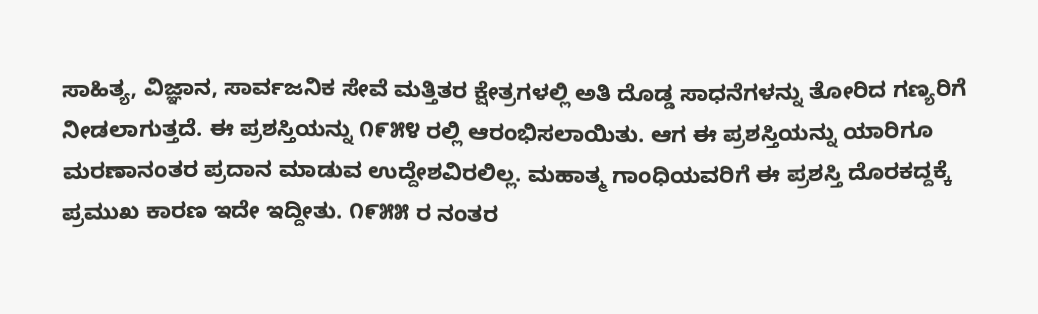ಸಾಹಿತ್ಯ, ವಿಜ್ಞಾನ, ಸಾರ್ವಜನಿಕ ಸೇವೆ ಮತ್ತಿತರ ಕ್ಷೇತ್ರಗಳಲ್ಲಿ ಅತಿ ದೊಡ್ಡ ಸಾಧನೆಗಳನ್ನು ತೋರಿದ ಗಣ್ಯರಿಗೆ ನೀಡಲಾಗುತ್ತದೆ. ಈ ಪ್ರಶಸ್ತಿಯನ್ನು ೧೯೫೪ ರಲ್ಲಿ ಆರಂಭಿಸಲಾಯಿತು. ಆಗ ಈ ಪ್ರಶಸ್ತಿಯನ್ನು ಯಾರಿಗೂ ಮರಣಾನಂತರ ಪ್ರದಾನ ಮಾಡುವ ಉದ್ದೇಶವಿರಲಿಲ್ಲ. ಮಹಾತ್ಮ ಗಾಂಧಿಯವರಿಗೆ ಈ ಪ್ರಶಸ್ತಿ ದೊರಕದ್ದಕ್ಕೆ ಪ್ರಮುಖ ಕಾರಣ ಇದೇ ಇದ್ದೀತು. ೧೯೫೫ ರ ನಂತರ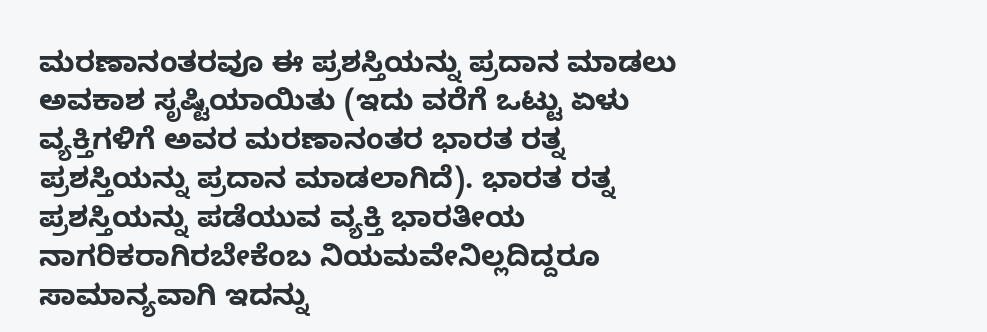ಮರಣಾನಂತರವೂ ಈ ಪ್ರಶಸ್ತಿಯನ್ನು ಪ್ರದಾನ ಮಾಡಲು ಅವಕಾಶ ಸೃಷ್ಟಿಯಾಯಿತು (ಇದು ವರೆಗೆ ಒಟ್ಟು ಏಳು ವ್ಯಕ್ತಿಗಳಿಗೆ ಅವರ ಮರಣಾನಂತರ ಭಾರತ ರತ್ನ ಪ್ರಶಸ್ತಿಯನ್ನು ಪ್ರದಾನ ಮಾಡಲಾಗಿದೆ). ಭಾರತ ರತ್ನ ಪ್ರಶಸ್ತಿಯನ್ನು ಪಡೆಯುವ ವ್ಯಕ್ತಿ ಭಾರತೀಯ ನಾಗರಿಕರಾಗಿರಬೇಕೆಂಬ ನಿಯಮವೇನಿಲ್ಲದಿದ್ದರೂ ಸಾಮಾನ್ಯವಾಗಿ ಇದನ್ನು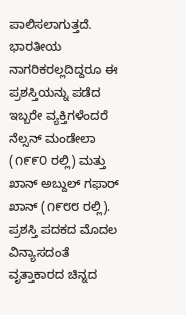ಪಾಲಿಸಲಾಗುತ್ತದೆ. ಭಾರತೀಯ ನಾಗರಿಕರಲ್ಲದಿದ್ದರೂ ಈ ಪ್ರಶಸ್ತಿಯನ್ನು ಪಡೆದ ಇಬ್ಬರೇ ವ್ಯಕ್ತಿಗಳೆಂದರೆ ನೆಲ್ಸನ್ ಮಂಡೇಲಾ (೧೯೯೦ ರಲ್ಲಿ) ಮತ್ತು ಖಾನ್ ಅಬ್ದುಲ್ ಗಫಾರ್ ಖಾನ್ (೧೯೮೮ ರಲ್ಲಿ).
ಪ್ರಶಸ್ತಿ ಪದಕದ ಮೊದಲ ವಿನ್ಯಾಸದಂತೆ ವೃತ್ತಾಕಾರದ ಚಿನ್ನದ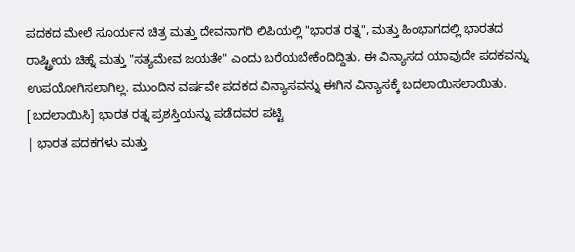ಪದಕದ ಮೇಲೆ ಸೂರ್ಯನ ಚಿತ್ರ ಮತ್ತು ದೇವನಾಗರಿ ಲಿಪಿಯಲ್ಲಿ "ಭಾರತ ರತ್ನ", ಮತ್ತು ಹಿಂಭಾಗದಲ್ಲಿ ಭಾರತದ ರಾಷ್ಟ್ರೀಯ ಚಿಹ್ನೆ ಮತ್ತು "ಸತ್ಯಮೇವ ಜಯತೇ" ಎಂದು ಬರೆಯಬೇಕೆಂದಿದ್ದಿತು. ಈ ವಿನ್ಯಾಸದ ಯಾವುದೇ ಪದಕವನ್ನು ಉಪಯೋಗಿಸಲಾಗಿಲ್ಲ. ಮುಂದಿನ ವರ್ಷವೇ ಪದಕದ ವಿನ್ಯಾಸವನ್ನು ಈಗಿನ ವಿನ್ಯಾಸಕ್ಕೆ ಬದಲಾಯಿಸಲಾಯಿತು.
[ಬದಲಾಯಿಸಿ] ಭಾರತ ರತ್ನ ಪ್ರಶಸ್ತಿಯನ್ನು ಪಡೆದವರ ಪಟ್ಟಿ
| ಭಾರತ ಪದಕಗಳು ಮತ್ತು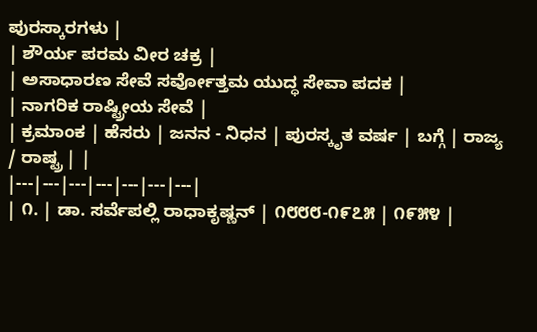ಪುರಸ್ಕಾರಗಳು |
| ಶೌರ್ಯ ಪರಮ ವೀರ ಚಕ್ರ |
| ಅಸಾಧಾರಣ ಸೇವೆ ಸರ್ವೋತ್ತಮ ಯುದ್ಧ ಸೇವಾ ಪದಕ |
| ನಾಗರಿಕ ರಾಷ್ಟ್ರೀಯ ಸೇವೆ |
| ಕ್ರಮಾಂಕ | ಹೆಸರು | ಜನನ - ನಿಧನ | ಪುರಸ್ಕೃತ ವರ್ಷ | ಬಗ್ಗೆ | ರಾಜ್ಯ / ರಾಷ್ಟ್ರ | |
|---|---|---|---|---|---|---|
| ೧. | ಡಾ. ಸರ್ವೆಪಲ್ಲಿ ರಾಧಾಕೃಷ್ಣನ್ | ೧೮೮೮-೧೯೭೫ | ೧೯೫೪ |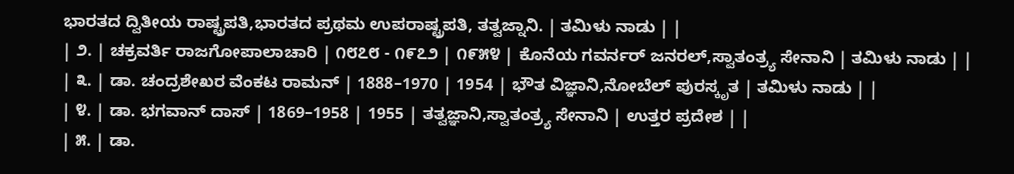ಭಾರತದ ದ್ವಿತೀಯ ರಾಷ್ಟ್ರಪತಿ,ಭಾರತದ ಪ್ರಥಮ ಉಪರಾಷ್ಟ್ರಪತಿ, ತತ್ವಜ್ನಾನಿ. | ತಮಿಳು ನಾಡು | |
| ೨. | ಚಕ್ರವರ್ತಿ ರಾಜಗೋಪಾಲಾಚಾರಿ | ೧೮೭೮ - ೧೯೭೨ | ೧೯೫೪ | ಕೊನೆಯ ಗವರ್ನರ್ ಜನರಲ್,ಸ್ವಾತಂತ್ರ್ಯ ಸೇನಾನಿ | ತಮಿಳು ನಾಡು | |
| ೩. | ಡಾ. ಚಂದ್ರಶೇಖರ ವೆಂಕಟ ರಾಮನ್ | 1888–1970 | 1954 | ಭೌತ ವಿಜ್ಞಾನಿ,ನೋಬೆಲ್ ಪುರಸ್ಕೃತ | ತಮಿಳು ನಾಡು | |
| ೪. | ಡಾ. ಭಗವಾನ್ ದಾಸ್ | 1869–1958 | 1955 | ತತ್ವಜ್ಞಾನಿ,ಸ್ವಾತಂತ್ರ್ಯ ಸೇನಾನಿ | ಉತ್ತರ ಪ್ರದೇಶ | |
| ೫. | ಡಾ.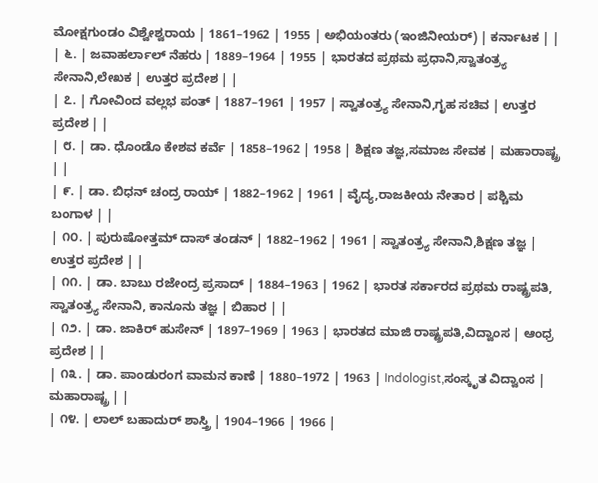ಮೋಕ್ಷಗುಂಡಂ ವಿಶ್ವೇಶ್ವರಾಯ | 1861–1962 | 1955 | ಅಭಿಯಂತರು (ಇಂಜಿನೀಯರ್) | ಕರ್ನಾಟಕ | |
| ೬. | ಜವಾಹರ್ಲಾಲ್ ನೆಹರು | 1889–1964 | 1955 | ಭಾರತದ ಪ್ರಥಮ ಪ್ರಧಾನಿ,ಸ್ವಾತಂತ್ರ್ಯ ಸೇನಾನಿ,ಲೇಖಕ | ಉತ್ತರ ಪ್ರದೇಶ | |
| ೭. | ಗೋವಿಂದ ವಲ್ಲಭ ಪಂತ್ | 1887–1961 | 1957 | ಸ್ವಾತಂತ್ರ್ಯ ಸೇನಾನಿ,ಗೃಹ ಸಚಿವ | ಉತ್ತರ ಪ್ರದೇಶ | |
| ೮. | ಡಾ. ಧೊಂಡೊ ಕೇಶವ ಕರ್ವೆ | 1858–1962 | 1958 | ಶಿಕ್ಷಣ ತಜ್ಞ,ಸಮಾಜ ಸೇವಕ | ಮಹಾರಾಷ್ಟ್ರ | |
| ೯. | ಡಾ. ಬಿಧನ್ ಚಂದ್ರ ರಾಯ್ | 1882–1962 | 1961 | ವೈದ್ಯ,ರಾಜಕೀಯ ನೇತಾರ | ಪಶ್ಚಿಮ ಬಂಗಾಳ | |
| ೧೦. | ಪುರುಷೋತ್ತಮ್ ದಾಸ್ ತಂಡನ್ | 1882–1962 | 1961 | ಸ್ವಾತಂತ್ರ್ಯ ಸೇನಾನಿ,ಶಿಕ್ಷಣ ತಜ್ಞ | ಉತ್ತರ ಪ್ರದೇಶ | |
| ೧೧. | ಡಾ. ಬಾಬು ರಜೇಂದ್ರ ಪ್ರಸಾದ್ | 1884–1963 | 1962 | ಭಾರತ ಸರ್ಕಾರದ ಪ್ರಥಮ ರಾಷ್ಟ್ರಪತಿ, ಸ್ವಾತಂತ್ರ್ಯ ಸೇನಾನಿ, ಕಾನೂನು ತಜ್ಞ | ಬಿಹಾರ | |
| ೧೨. | ಡಾ. ಜಾಕಿರ್ ಹುಸೇನ್ | 1897–1969 | 1963 | ಭಾರತದ ಮಾಜಿ ರಾಷ್ಟ್ರಪತಿ,ವಿದ್ವಾಂಸ | ಆಂಧ್ರ ಪ್ರದೇಶ | |
| ೧೩. | ಡಾ. ಪಾಂಡುರಂಗ ವಾಮನ ಕಾಣೆ | 1880–1972 | 1963 | Indologist,ಸಂಸ್ಕೃತ ವಿದ್ವಾಂಸ | ಮಹಾರಾಷ್ಟ್ರ | |
| ೧೪. | ಲಾಲ್ ಬಹಾದುರ್ ಶಾಸ್ತ್ರಿ | 1904–1966 | 1966 |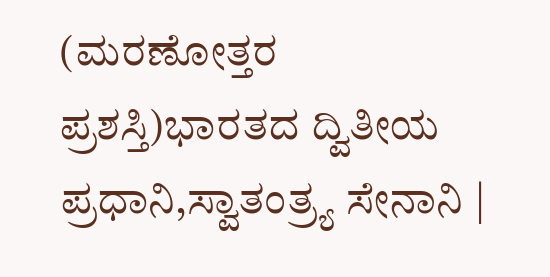(ಮರಣೋತ್ತರ ಪ್ರಶಸ್ತಿ)ಭಾರತದ ದ್ವಿತೀಯ ಪ್ರಧಾನಿ,ಸ್ವಾತಂತ್ರ್ಯ ಸೇನಾನಿ |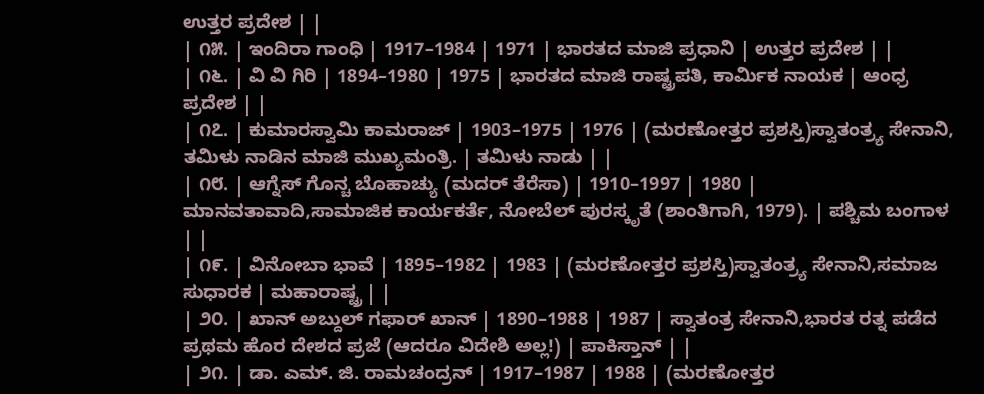ಉತ್ತರ ಪ್ರದೇಶ | |
| ೧೫. | ಇಂದಿರಾ ಗಾಂಧಿ | 1917–1984 | 1971 | ಭಾರತದ ಮಾಜಿ ಪ್ರಧಾನಿ | ಉತ್ತರ ಪ್ರದೇಶ | |
| ೧೬. | ವಿ ವಿ ಗಿರಿ | 1894–1980 | 1975 | ಭಾರತದ ಮಾಜಿ ರಾಷ್ಟ್ರಪತಿ, ಕಾರ್ಮಿಕ ನಾಯಕ | ಆಂಧ್ರ ಪ್ರದೇಶ | |
| ೧೭. | ಕುಮಾರಸ್ವಾಮಿ ಕಾಮರಾಜ್ | 1903–1975 | 1976 | (ಮರಣೋತ್ತರ ಪ್ರಶಸ್ತಿ)ಸ್ವಾತಂತ್ರ್ಯ ಸೇನಾನಿ, ತಮಿಳು ನಾಡಿನ ಮಾಜಿ ಮುಖ್ಯಮಂತ್ರಿ. | ತಮಿಳು ನಾಡು | |
| ೧೮. | ಆಗ್ನೆಸ್ ಗೊನ್ಚ ಬೊಹಾಚ್ಯು (ಮದರ್ ತೆರೆಸಾ) | 1910–1997 | 1980 | ಮಾನವತಾವಾದಿ,ಸಾಮಾಜಿಕ ಕಾರ್ಯಕರ್ತೆ, ನೋಬೆಲ್ ಪುರಸ್ಕೃತೆ (ಶಾಂತಿಗಾಗಿ, 1979). | ಪಶ್ಚಿಮ ಬಂಗಾಳ | |
| ೧೯. | ವಿನೋಬಾ ಭಾವೆ | 1895–1982 | 1983 | (ಮರಣೋತ್ತರ ಪ್ರಶಸ್ತಿ)ಸ್ವಾತಂತ್ರ್ಯ ಸೇನಾನಿ,ಸಮಾಜ ಸುಧಾರಕ | ಮಹಾರಾಷ್ಟ್ರ | |
| ೨೦. | ಖಾನ್ ಅಬ್ದುಲ್ ಗಫಾರ್ ಖಾನ್ | 1890–1988 | 1987 | ಸ್ವಾತಂತ್ರ ಸೇನಾನಿ,ಭಾರತ ರತ್ನ ಪಡೆದ ಪ್ರಥಮ ಹೊರ ದೇಶದ ಪ್ರಜೆ (ಆದರೂ ವಿದೇಶಿ ಅಲ್ಲ!) | ಪಾಕಿಸ್ತಾನ್ | |
| ೨೧. | ಡಾ. ಎಮ್. ಜಿ. ರಾಮಚಂದ್ರನ್ | 1917–1987 | 1988 | (ಮರಣೋತ್ತರ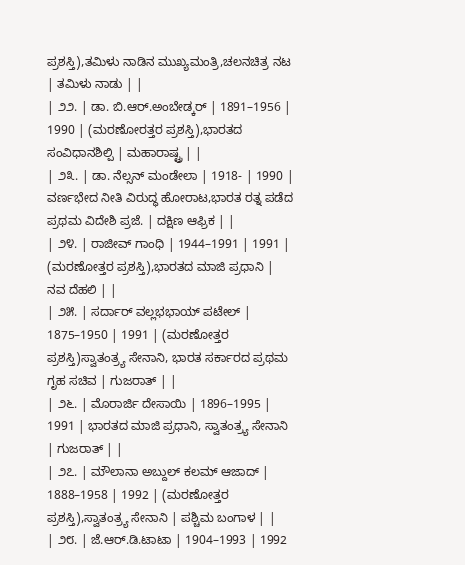ಪ್ರಶಸ್ತಿ),ತಮಿಳು ನಾಡಿನ ಮುಖ್ಯಮಂತ್ರಿ,ಚಲನಚಿತ್ರ ನಟ | ತಮಿಳು ನಾಡು | |
| ೨೨. | ಡಾ. ಬಿ.ಆರ್.ಅಂಬೇಡ್ಕರ್ | 1891–1956 | 1990 | (ಮರಣೋರತ್ತರ ಪ್ರಶಸ್ತಿ),ಭಾರತದ ಸಂವಿಧಾನಶಿಲ್ಪಿ | ಮಹಾರಾಷ್ಟ್ರ | |
| ೨೩. | ಡಾ. ನೆಲ್ಸನ್ ಮಂಡೇಲಾ | 1918- | 1990 | ವರ್ಣಭೇದ ನೀತಿ ವಿರುದ್ಧ ಹೋರಾಟ,ಭಾರತ ರತ್ನ ಪಡೆದ ಪ್ರಥಮ ವಿದೇಶಿ ಪ್ರಜೆ. | ದಕ್ಷಿಣ ಆಫ್ರಿಕ | |
| ೨೪. | ರಾಜೀವ್ ಗಾಂಧಿ | 1944–1991 | 1991 | (ಮರಣೋತ್ತರ ಪ್ರಶಸ್ತಿ),ಭಾರತದ ಮಾಜಿ ಪ್ರಧಾನಿ | ನವ ದೆಹಲಿ | |
| ೨೫. | ಸರ್ದಾರ್ ವಲ್ಲಭಭಾಯ್ ಪಟೇಲ್ | 1875–1950 | 1991 | (ಮರಣೋತ್ತರ ಪ್ರಶಸ್ತಿ)ಸ್ವಾತಂತ್ರ್ಯ ಸೇನಾನಿ, ಭಾರತ ಸರ್ಕಾರದ ಪ್ರಥಮ ಗೃಹ ಸಚಿವ | ಗುಜರಾತ್ | |
| ೨೬. | ಮೊರಾರ್ಜಿ ದೇಸಾಯಿ | 1896–1995 | 1991 | ಭಾರತದ ಮಾಜಿ ಪ್ರಧಾನಿ, ಸ್ವಾತಂತ್ರ್ಯ ಸೇನಾನಿ | ಗುಜರಾತ್ | |
| ೨೭. | ಮೌಲಾನಾ ಅಬ್ದುಲ್ ಕಲಮ್ ಆಜಾದ್ | 1888–1958 | 1992 | (ಮರಣೋತ್ತರ ಪ್ರಶಸ್ತಿ),ಸ್ವಾತಂತ್ರ್ಯ ಸೇನಾನಿ | ಪಶ್ಚಿಮ ಬಂಗಾಳ | |
| ೨೮. | ಜೆ.ಆರ್.ಡಿ.ಟಾಟಾ | 1904–1993 | 1992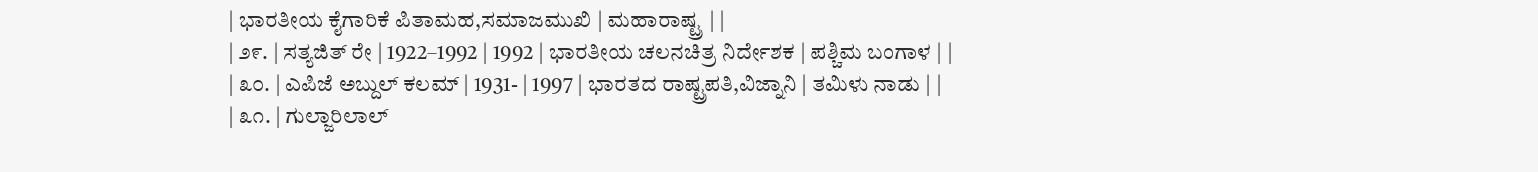| ಭಾರತೀಯ ಕೈಗಾರಿಕೆ ಪಿತಾಮಹ,ಸಮಾಜಮುಖಿ | ಮಹಾರಾಷ್ಟ್ರ | |
| ೨೯. | ಸತ್ಯಜಿತ್ ರೇ | 1922–1992 | 1992 | ಭಾರತೀಯ ಚಲನಚಿತ್ರ ನಿರ್ದೇಶಕ | ಪಶ್ಚಿಮ ಬಂಗಾಳ | |
| ೩೦. | ಎಪಿಜೆ ಅಬ್ದುಲ್ ಕಲಮ್ | 1931- | 1997 | ಭಾರತದ ರಾಷ್ಟ್ರಪತಿ,ವಿಜ್ನಾನಿ | ತಮಿಳು ನಾಡು | |
| ೩೧. | ಗುಲ್ಜಾರಿಲಾಲ್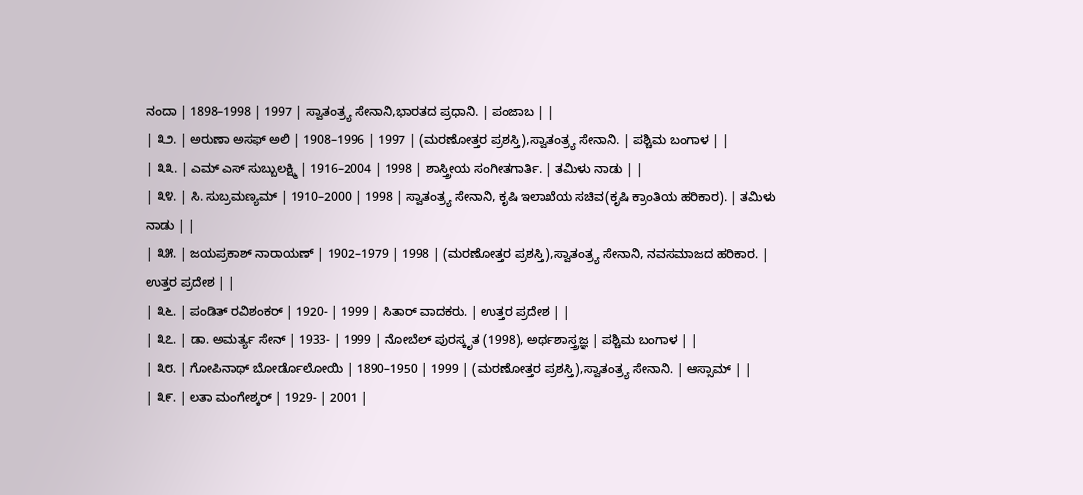ನಂದಾ | 1898–1998 | 1997 | ಸ್ವಾತಂತ್ರ್ಯ ಸೇನಾನಿ,ಭಾರತದ ಪ್ರಧಾನಿ. | ಪಂಜಾಬ | |
| ೩೨. | ಅರುಣಾ ಅಸಫ್ ಅಲಿ | 1908–1996 | 1997 | (ಮರಣೋತ್ತರ ಪ್ರಶಸ್ತಿ),ಸ್ವಾತಂತ್ರ್ಯ ಸೇನಾನಿ. | ಪಶ್ಚಿಮ ಬಂಗಾಳ | |
| ೩೩. | ಎಮ್ ಎಸ್ ಸುಬ್ಬುಲಕ್ಷ್ಮಿ | 1916–2004 | 1998 | ಶಾಸ್ತ್ರೀಯ ಸಂಗೀತಗಾರ್ತಿ. | ತಮಿಳು ನಾಡು | |
| ೩೪. | ಸಿ. ಸುಬ್ರಮಣ್ಯಮ್ | 1910–2000 | 1998 | ಸ್ವಾತಂತ್ರ್ಯ ಸೇನಾನಿ, ಕೃಷಿ ಇಲಾಖೆಯ ಸಚಿವ(ಕೃಷಿ ಕ್ರಾಂತಿಯ ಹರಿಕಾರ). | ತಮಿಳು ನಾಡು | |
| ೩೫. | ಜಯಪ್ರಕಾಶ್ ನಾರಾಯಣ್ | 1902–1979 | 1998 | (ಮರಣೋತ್ತರ ಪ್ರಶಸ್ತಿ),ಸ್ವಾತಂತ್ರ್ಯ ಸೇನಾನಿ, ನವಸಮಾಜದ ಹರಿಕಾರ. | ಉತ್ತರ ಪ್ರದೇಶ | |
| ೩೬. | ಪಂಡಿತ್ ರವಿಶಂಕರ್ | 1920- | 1999 | ಸಿತಾರ್ ವಾದಕರು. | ಉತ್ತರ ಪ್ರದೇಶ | |
| ೩೭. | ಡಾ. ಅಮರ್ತ್ಯ ಸೇನ್ | 1933- | 1999 | ನೋಬೆಲ್ ಪುರಸ್ಕೃತ (1998), ಅರ್ಥಶಾಸ್ತ್ರಜ್ಞ | ಪಶ್ಚಿಮ ಬಂಗಾಳ | |
| ೩೮. | ಗೋಪಿನಾಥ್ ಬೋರ್ಡೊಲೋಯಿ | 1890–1950 | 1999 | (ಮರಣೋತ್ತರ ಪ್ರಶಸ್ತಿ),ಸ್ವಾತಂತ್ರ್ಯ ಸೇನಾನಿ. | ಆಸ್ಸಾಮ್ | |
| ೩೯. | ಲತಾ ಮಂಗೇಶ್ಕರ್ | 1929- | 2001 |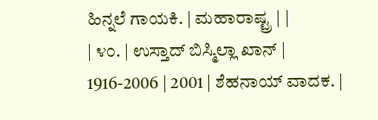ಹಿನ್ನಲೆ ಗಾಯಕಿ. | ಮಹಾರಾಷ್ಟ್ರ | |
| ೪೦. | ಉಸ್ತಾದ್ ಬಿಸ್ಮಿಲ್ಲಾ ಖಾನ್ | 1916-2006 | 2001 | ಶೆಹನಾಯ್ ವಾದಕ. |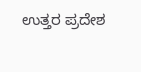ಉತ್ತರ ಪ್ರದೇಶ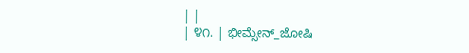| |
| ೪೧. | ಭೀಮ್ಸೇನ್_ಜೋಷಿ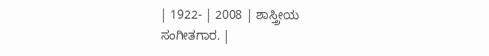| 1922- | 2008 | ಶಾಸ್ತ್ರೀಯ ಸಂಗೀತಗಾರ. |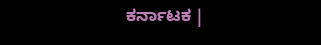ಕರ್ನಾಟಕ |